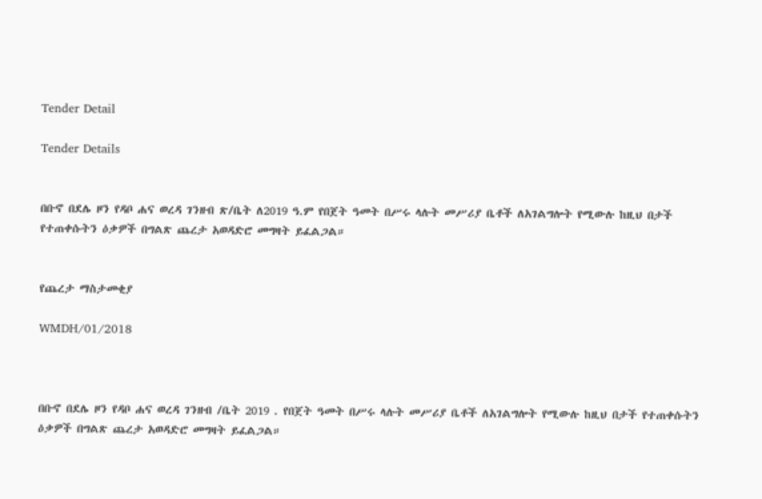Tender Detail

Tender Details


በቡኖ በደሌ ዞን የዳቦ ሐና ወረዳ ገንዘብ ጽ/ቤት ለ2019 ዓ.ም የበጀት ዓመት በሥሩ ላሉት መሥሪያ ቤቶች ለአገልግሎት የሚውሉ ከዚህ በታች የተጠቀሱትን ዕቃዎች በግልጽ ጨረታ አወዳድሮ መግዛት ይፈልጋል።


የጨረታ ማስታመቂያ

WMDH/01/2018



በቡኖ በደሌ ዞን የዳቦ ሐና ወረዳ ገንዘብ /ቤት 2019 . የበጀት ዓመት በሥሩ ላሉት መሥሪያ ቤቶች ለአገልግሎት የሚውሉ ከዚህ በታች የተጠቀሱትን ዕቃዎች በግልጽ ጨረታ አወዳድሮ መግዛት ይፈልጋል።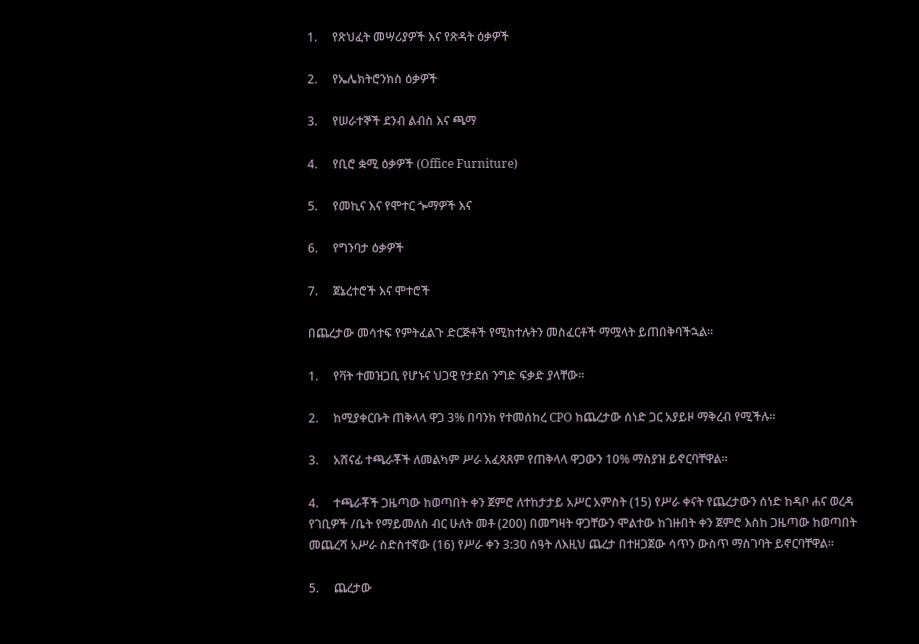1.     የጽህፈት መሣሪያዎች እና የጽዳት ዕቃዎች

2.     የኤሌክትሮንክስ ዕቃዎች

3.     የሠራተኞች ደንብ ልብስ እና ጫማ

4.     የቢሮ ቋሚ ዕቃዎች (Office Furniture)

5.     የመኪና እና የሞተር ጐማዎች እና

6.     የግንባታ ዕቃዎች

7.     ጀኔረተሮች እና ሞተሮች

በጨረታው መሳተፍ የምትፈልጉ ድርጅቶች የሚከተሉትን መስፈርቶች ማሟላት ይጠበቅባችኋል።

1.     የቫት ተመዝጋቢ የሆኑና ህጋዊ የታደሰ ንግድ ፍቃድ ያላቸው።

2.     ከሚያቀርቡት ጠቅላላ ዋጋ 3% በባንክ የተመሰከረ CPO ከጨረታው ሰነድ ጋር አያይዞ ማቅረብ የሚችሉ።

3.     አሸናፊ ተጫራቾች ለመልካም ሥራ አፈጻጸም የጠቅላላ ዋጋውን 10% ማስያዝ ይኖርባቸዋል።

4.     ተጫራቾች ጋዜጣው ከወጣበት ቀን ጀምሮ ለተከታታይ አሥር አምስት (15) የሥራ ቀናት የጨረታውን ሰነድ ከዳቦ ሐና ወረዳ የገቢዎች /ቤት የማይመለስ ብር ሁለት መቶ (200) በመግዛት ዋጋቸውን ሞልተው ከገዙበት ቀን ጀምሮ እስከ ጋዜጣው ከወጣበት መጨረሻ አሥራ ስድስተኛው (16) የሥራ ቀን 3:30 ሰዓት ለእዚህ ጨረታ በተዘጋጀው ሳጥን ውስጥ ማስገባት ይኖርባቸዋል።

5.     ጨረታው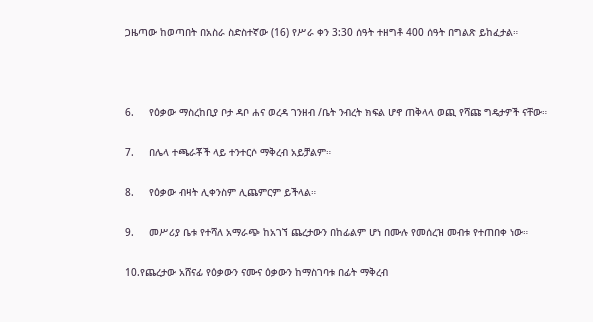ጋዜጣው ከወጣበት በአስራ ስድስተኛው (16) የሥራ ቀን 3:30 ሰዓት ተዘግቶ 400 ሰዓት በግልጽ ይከፈታል።



6.     የዕቃው ማስረከቢያ ቦታ ዳቦ ሐና ወረዳ ገንዘብ /ቤት ንብረት ክፍል ሆኖ ጠቅላላ ወጪ የሻጩ ግዴታዎች ናቸው።

7.     በሌላ ተጫራቾች ላይ ተንተርሶ ማቅረብ አይቻልም።

8.     የዕቃው ብዛት ሊቀንስም ሊጨምርም ይችላል።

9.     መሥሪያ ቤቱ የተሻለ አማራጭ ከአገኘ ጨረታውን በከፊልም ሆነ በሙሉ የመሰረዝ መብቱ የተጠበቀ ነው።

10.የጨረታው አሸናፊ የዕቃውን ናሙና ዕቃውን ከማስገባቱ በፊት ማቅረብ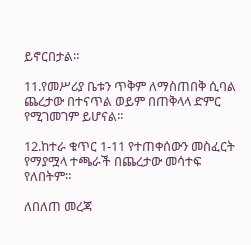ይኖርበታል።

11.የመሥሪያ ቤቱን ጥቅም ለማስጠበቅ ሲባል ጨረታው በተናጥል ወይም በጠቅላላ ድምር የሚገመገም ይሆናል።

12.ከተራ ቁጥር 1-11 የተጠቀሰውን መስፈርት የማያሟላ ተጫራች በጨረታው መሳተፍ የለበትም።

ለበለጠ መረጃ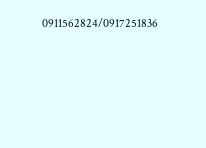0911562824/0917251836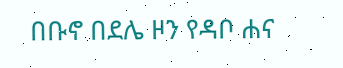በቡኖ በደሌ ዞን የዳቦ ሐና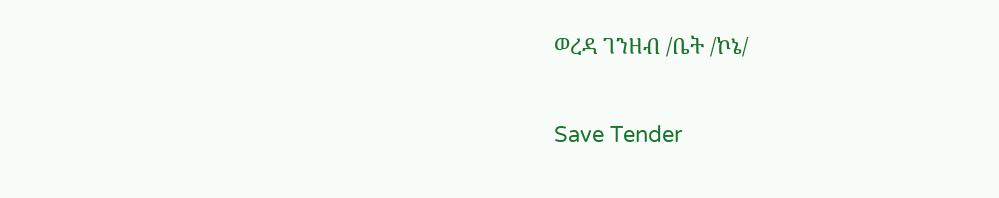ወረዳ ገንዘብ /ቤት /ኮኔ/

Save Tender